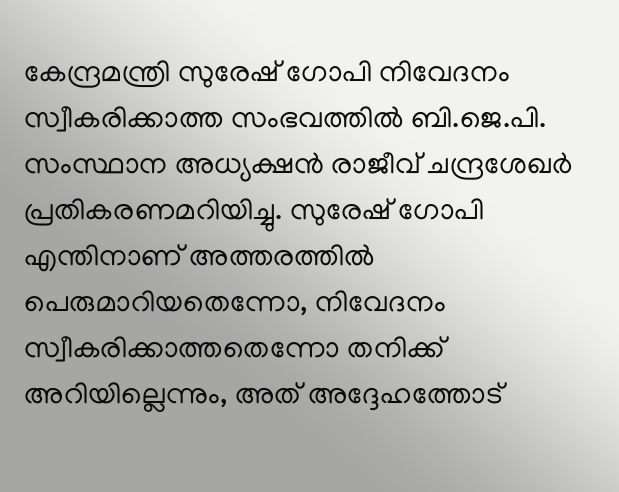കേന്ദ്രമന്ത്രി സുരേഷ് ഗോപി നിവേദനം സ്വീകരിക്കാത്ത സംഭവത്തിൽ ബി.ജെ.പി. സംസ്ഥാന അധ്യക്ഷൻ രാജീവ് ചന്ദ്രശേഖർ പ്രതികരണമറിയിച്ചു. സുരേഷ് ഗോപി എന്തിനാണ് അത്തരത്തിൽ പെരുമാറിയതെന്നോ, നിവേദനം സ്വീകരിക്കാത്തതെന്നോ തനിക്ക് അറിയില്ലെന്നും, അത് അദ്ദേഹത്തോട്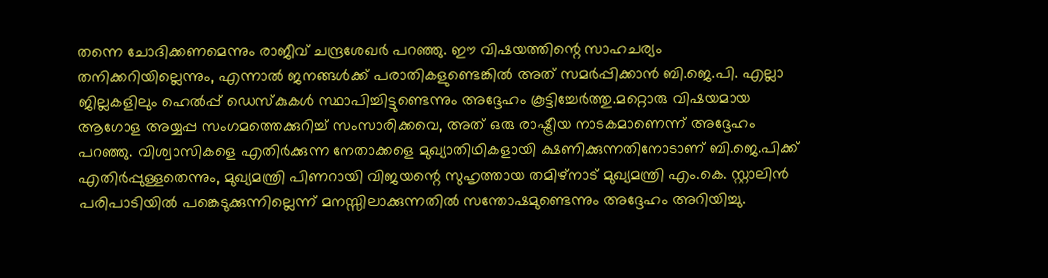തന്നെ ചോദിക്കണമെന്നും രാജീവ് ചന്ദ്രശേഖർ പറഞ്ഞു. ഈ വിഷയത്തിന്റെ സാഹചര്യം തനിക്കറിയില്ലെന്നും, എന്നാൽ ജനങ്ങൾക്ക് പരാതികളുണ്ടെങ്കിൽ അത് സമർപ്പിക്കാൻ ബി.ജെ.പി. എല്ലാ ജില്ലകളിലും ഹെൽപ്പ് ഡെസ്കുകൾ സ്ഥാപിച്ചിട്ടുണ്ടെന്നും അദ്ദേഹം കൂട്ടിച്ചേർത്തു.മറ്റൊരു വിഷയമായ ആഗോള അയ്യപ്പ സംഗമത്തെക്കുറിച്ച് സംസാരിക്കവെ, അത് ഒരു രാഷ്ട്രീയ നാടകമാണെന്ന് അദ്ദേഹം പറഞ്ഞു. വിശ്വാസികളെ എതിർക്കുന്ന നേതാക്കളെ മുഖ്യാതിഥികളായി ക്ഷണിക്കുന്നതിനോടാണ് ബി.ജെ.പിക്ക് എതിർപ്പുള്ളതെന്നും, മുഖ്യമന്ത്രി പിണറായി വിജയന്റെ സുഹൃത്തായ തമിഴ്നാട് മുഖ്യമന്ത്രി എം.കെ. സ്റ്റാലിൻ പരിപാടിയിൽ പങ്കെടുക്കുന്നില്ലെന്ന് മനസ്സിലാക്കുന്നതിൽ സന്തോഷമുണ്ടെന്നും അദ്ദേഹം അറിയിച്ചു.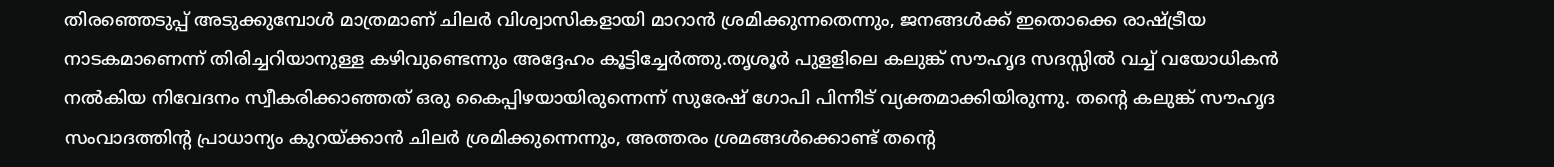തിരഞ്ഞെടുപ്പ് അടുക്കുമ്പോൾ മാത്രമാണ് ചിലർ വിശ്വാസികളായി മാറാൻ ശ്രമിക്കുന്നതെന്നും, ജനങ്ങൾക്ക് ഇതൊക്കെ രാഷ്ട്രീയ നാടകമാണെന്ന് തിരിച്ചറിയാനുള്ള കഴിവുണ്ടെന്നും അദ്ദേഹം കൂട്ടിച്ചേർത്തു.തൃശൂർ പുളളിലെ കലുങ്ക് സൗഹൃദ സദസ്സിൽ വച്ച് വയോധികൻ നൽകിയ നിവേദനം സ്വീകരിക്കാഞ്ഞത് ഒരു കൈപ്പിഴയായിരുന്നെന്ന് സുരേഷ് ഗോപി പിന്നീട് വ്യക്തമാക്കിയിരുന്നു. തന്റെ കലുങ്ക് സൗഹൃദ സംവാദത്തിന്റ പ്രാധാന്യം കുറയ്ക്കാൻ ചിലർ ശ്രമിക്കുന്നെന്നും, അത്തരം ശ്രമങ്ങൾക്കൊണ്ട് തന്റെ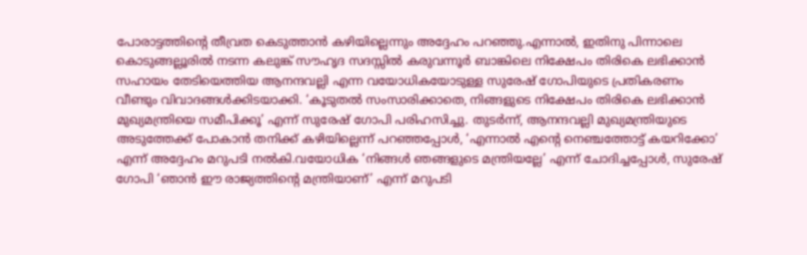പോരാട്ടത്തിന്റെ തീവ്രത കെടുത്താൻ കഴിയില്ലെന്നും അദ്ദേഹം പറഞ്ഞു.എന്നാൽ, ഇതിനു പിന്നാലെ കൊടുങ്ങല്ലൂരിൽ നടന്ന കലുങ്ക് സൗഹൃദ സദസ്സിൽ കരുവന്നൂർ ബാങ്കിലെ നിക്ഷേപം തിരികെ ലഭിക്കാൻ സഹായം തേടിയെത്തിയ ആനന്ദവല്ലി എന്ന വയോധികയോടുള്ള സുരേഷ് ഗോപിയുടെ പ്രതികരണം വീണ്ടും വിവാദങ്ങൾക്കിടയാക്കി. ‘കൂടുതൽ സംസാരിക്കാതെ, നിങ്ങളുടെ നിക്ഷേപം തിരികെ ലഭിക്കാൻ മുഖ്യമന്ത്രിയെ സമീപിക്കൂ’ എന്ന് സുരേഷ് ഗോപി പരിഹസിച്ചു. തുടർന്ന്, ആനന്ദവല്ലി മുഖ്യമന്ത്രിയുടെ അടുത്തേക്ക് പോകാൻ തനിക്ക് കഴിയില്ലെന്ന് പറഞ്ഞപ്പോൾ, ‘എന്നാൽ എന്റെ നെഞ്ചത്തോട്ട് കയറിക്കോ’ എന്ന് അദ്ദേഹം മറുപടി നൽകി.വയോധിക ‘നിങ്ങൾ ഞങ്ങളുടെ മന്ത്രിയല്ലേ’ എന്ന് ചോദിച്ചപ്പോൾ, സുരേഷ് ഗോപി ‘ഞാൻ ഈ രാജ്യത്തിന്റെ മന്ത്രിയാണ്’ എന്ന് മറുപടി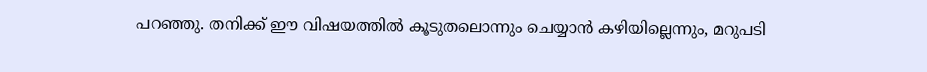പറഞ്ഞു. തനിക്ക് ഈ വിഷയത്തിൽ കൂടുതലൊന്നും ചെയ്യാൻ കഴിയില്ലെന്നും, മറുപടി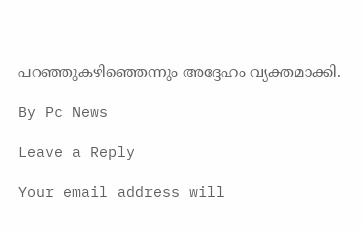പറഞ്ഞുകഴിഞ്ഞെന്നും അദ്ദേഹം വ്യക്തമാക്കി.

By Pc News

Leave a Reply

Your email address will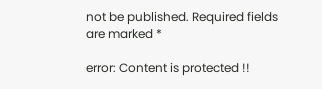not be published. Required fields are marked *

error: Content is protected !!